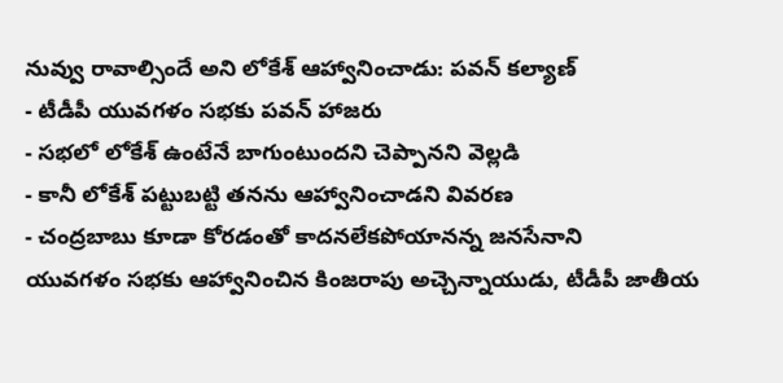నువ్వు రావాల్సిందే అని లోకేశ్ ఆహ్వానించాడు: పవన్ కల్యాణ్
- టీడీపీ యువగళం సభకు పవన్ హాజరు
- సభలో లోకేశ్ ఉంటేనే బాగుంటుందని చెప్పానని వెల్లడి
- కానీ లోకేశ్ పట్టుబట్టి తనను ఆహ్వానించాడని వివరణ
- చంద్రబాబు కూడా కోరడంతో కాదనలేకపోయానన్న జనసేనాని
యువగళం సభకు ఆహ్వానించిన కింజరాపు అచ్చెన్నాయుడు, టీడీపీ జాతీయ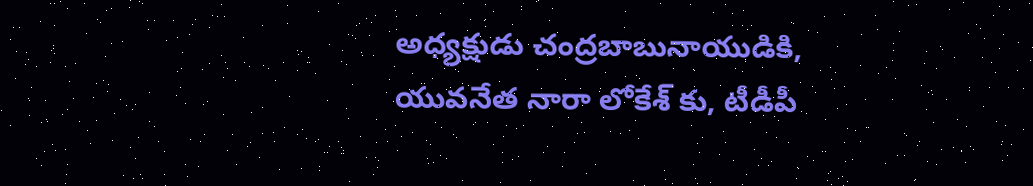అధ్యక్షుడు చంద్రబాబునాయుడికి, యువనేత నారా లోకేశ్ కు, టీడీపీ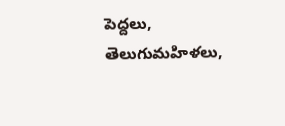పెద్దలు, తెలుగుమహిళలు,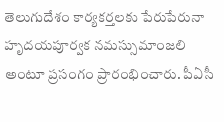తెలుగుదేశం కార్యకర్తలకు పేరుపేరునా హృదయపూర్వక నమస్సుమాంజలి అంటూ ప్రసంగం ప్రారంభించారు. పీఏసీ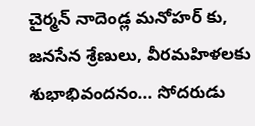చైర్మన్ నాదెండ్ల మనోహర్ కు, జనసేన శ్రేణులు, వీరమహిళలకు శుభాభివందనం... సోదరుడు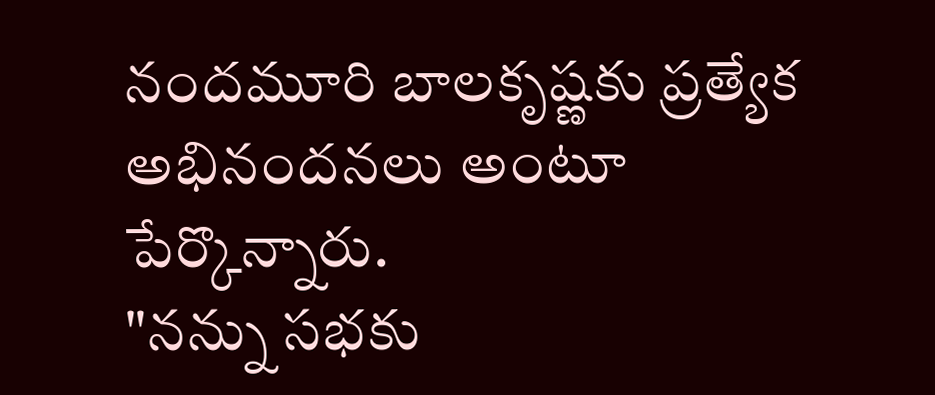నందమూరి బాలకృష్ణకు ప్రత్యేక అభినందనలు అంటూ పేర్కొన్నారు.
"నన్ను సభకు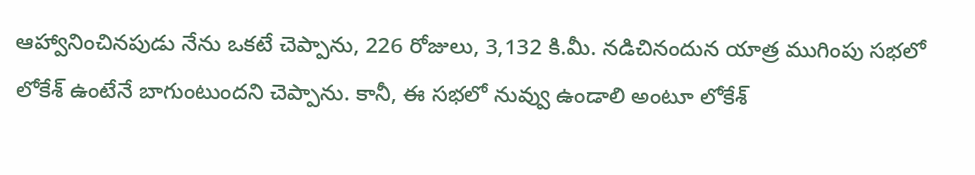ఆహ్వానించినపుడు నేను ఒకటే చెప్పాను, 226 రోజులు, 3,132 కి.మీ. నడిచినందున యాత్ర ముగింపు సభలో లోకేశ్ ఉంటేనే బాగుంటుందని చెప్పాను. కానీ, ఈ సభలో నువ్వు ఉండాలి అంటూ లోకేశ్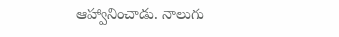ఆహ్వానించాడు. నాలుగు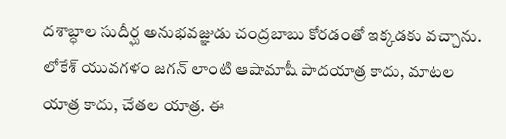దశాబ్ధాల సుదీర్ఘ అనుభవజ్ఞుడు చంద్రబాబు కోరడంతో ఇక్కడకు వచ్చాను. లోకేశ్ యువగళం జగన్ లాంటి ఆషామాషీ పాదయాత్ర కాదు, మాటల యాత్ర కాదు, చేతల యాత్ర. ఈ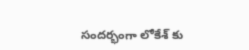సందర్భంగా లోకేశ్ కు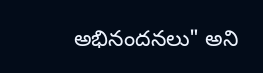అభినందనలు" అని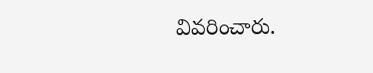వివరించారు.